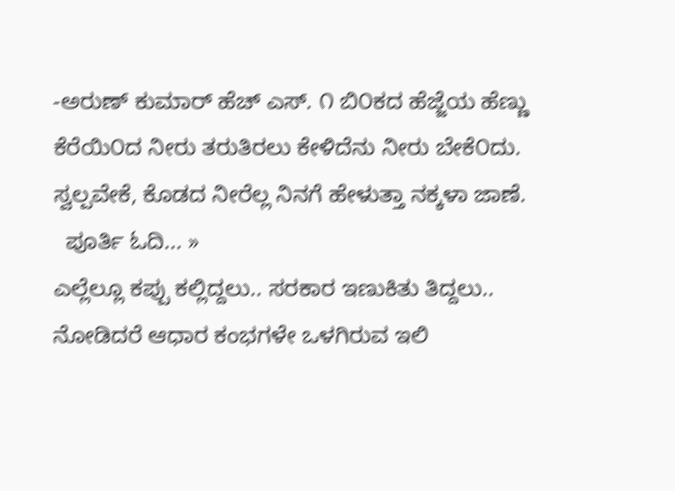-ಅರುಣ್ ಕುಮಾರ್ ಹೆಚ್ ಎಸ್. ೧ ಬಿ೦ಕದ ಹೆಜ್ಜೆಯ ಹೆಣ್ಣು ಕೆರೆಯಿ೦ದ ನೀರು ತರುತಿರಲು ಕೇಳಿದೆನು ನೀರು ಬೇಕೆ೦ದು. ಸ್ವಲ್ಪವೇಕೆ, ಕೊಡದ ನೀರೆಲ್ಲ ನಿನಗೆ ಹೇಳುತ್ತಾ ನಕ್ಕಳಾ ಜಾಣೆ.
  ಪೂರ್ತಿ ಓದಿ... »
ಎಲ್ಲೆಲ್ಲೂ ಕಪ್ಪು ಕಲ್ಲಿದ್ದಲು.. ಸರಕಾರ ಇಣುಕಿತು ತಿದ್ದಲು.. ನೋಡಿದರೆ ಆಧಾರ ಕಂಭಗಳೇ ಒಳಗಿರುವ ಇಲಿ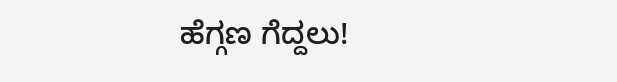ಹೆಗ್ಗಣ ಗೆದ್ದಲು!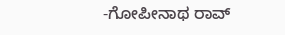-ಗೋಪೀನಾಥ ರಾವ್